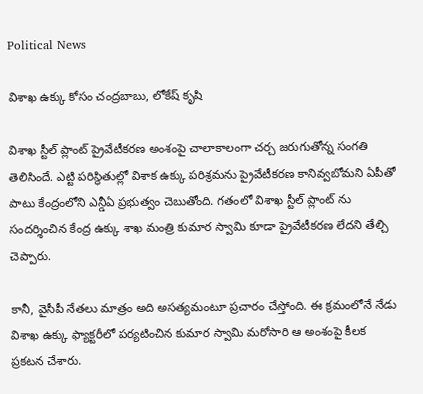Political News

విశాఖ ఉక్కు కోసం చంద్రబాబు, లోకేష్ కృషి

విశాఖ స్టీల్ ప్లాంట్ ప్రైవేటీకరణ అంశంపై చాలాకాలంగా చర్చ జరుగుతోన్న సంగతి తెలిసిందే. ఎట్టి పరిస్థితుల్లో విశాక ఉక్కు పరిశ్రమను ప్రైవేటీకరణ కానివ్వబోమని ఏపీతో పాటు కేంద్రంలోని ఎన్డీఏ ప్రభుత్వం చెబుతోంది. గతంలో విశాఖ స్టీల్ ప్లాంట్ ను సందర్శించిన కేంద్ర ఉక్కు శాఖ మంత్రి కుమార స్వామి కూడా ప్రైవేటీకరణ లేదని తేల్చి చెప్పారు.

కానీ, వైసీపీ నేతలు మాత్రం అది అసత్యమంటూ ప్రచారం చేస్తోంది. ఈ క్రమంలోనే నేడు విశాఖ ఉక్కు ఫ్యాక్టరీలో పర్యటించిన కుమార స్వామి మరోసారి ఆ అంశంపై కీలక ప్రకటన చేశారు.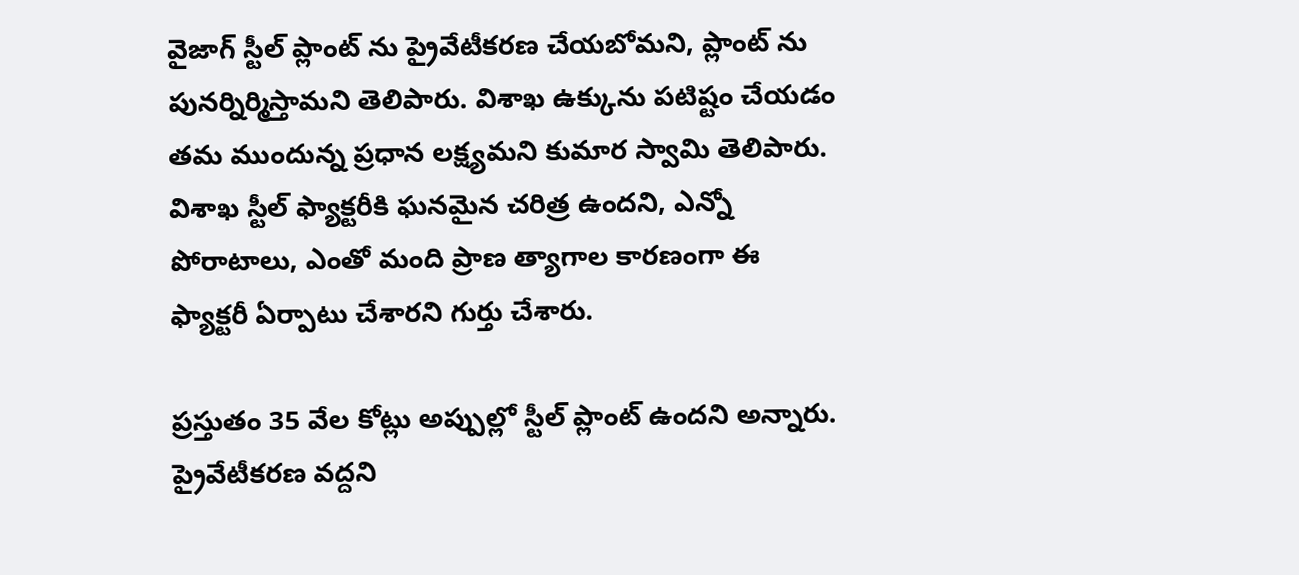వైజాగ్ స్టీల్ ప్లాంట్ ను ప్రైవేటీకరణ చేయబోమని, ప్లాంట్ ను పునర్నిర్మిస్తామని తెలిపారు. విశాఖ ఉక్కును పటిష్టం చేయడం తమ ముందున్న ప్రధాన లక్ష్యమని కుమార స్వామి తెలిపారు. విశాఖ స్టీల్ ఫ్యాక్టరీకి ఘనమైన చరిత్ర ఉందని, ఎన్నో పోరాటాలు, ఎంతో మంది ప్రాణ త్యాగాల కారణంగా ఈ ఫ్యాక్టరీ ఏర్పాటు చేశారని గుర్తు చేశారు.

ప్రస్తుతం 35 వేల కోట్లు అప్పుల్లో స్టీల్ ప్లాంట్‌ ఉందని అన్నారు. ప్రైవేటీకరణ వద్దని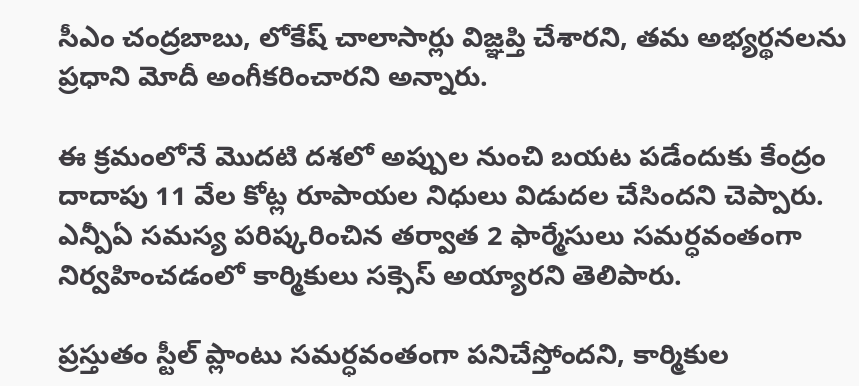సీఎం చంద్రబాబు, లోకేష్ చాలాసార్లు విజ్ఞప్తి చేశారని, తమ అభ్యర్థనలను ప్రధాని మోదీ అంగీకరించారని అన్నారు.

ఈ క్రమంలోనే మొదటి దశలో అప్పుల నుంచి బయట పడేందుకు కేంద్రం దాదాపు 11 వేల కోట్ల రూపాయల నిధులు విడుదల చేసిందని చెప్పారు. ఎన్పీఏ సమస్య పరిష్కరించిన తర్వాత 2 ఫార్మేసులు సమర్ధవంతంగా నిర్వహించడంలో కార్మికులు సక్సెస్ అయ్యారని తెలిపారు.

ప్రస్తుతం స్టీల్ ప్లాంటు సమర్ధవంతంగా పనిచేస్తోందని, కార్మికుల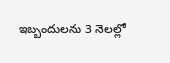ఇబ్బందులను 3 నెలల్లో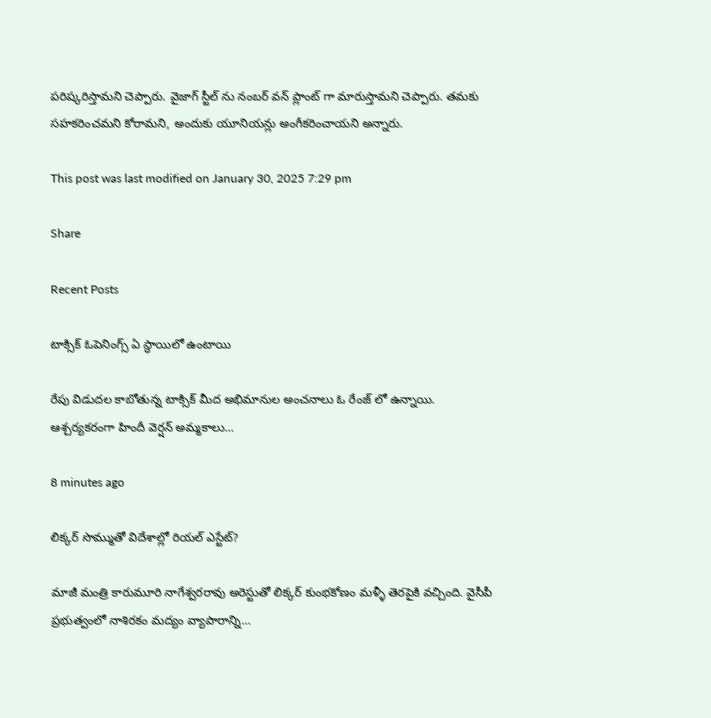పరిష్కరిస్తామని చెప్పారు. వైజాగ్ స్టీల్ ను నంబర్ వన్ ప్లాంట్ గా మారుస్తామని చెప్పారు. తమకు సహకరించమని కోరామని, అందుకు యూనియన్లు అంగీకరించాయని అన్నారు.

This post was last modified on January 30, 2025 7:29 pm

Share

Recent Posts

టాక్సిక్ ఓపెనింగ్స్ ఏ స్థాయిలో ఉంటాయి

రేపు విడుదల కాబోతున్న టాక్సిక్ మీద అభిమానుల అంచనాలు ఓ రేంజ్ లో ఉన్నాయి. ఆశ్చర్యకరంగా హిందీ వెర్షన్ అమ్మకాలు…

8 minutes ago

లిక్కర్ సొమ్ముతో విదేశాల్లో రియల్ ఎస్టేట్?

మాజీ మంత్రి కారుమూరి నాగేశ్వరరావు అరెస్టుతో లిక్కర్ కుంభకోణం మళ్ళీ తెరపైకి వచ్చింది. వైసీపీ ప్రభుత్వంలో నాశిరకం మద్యం వ్యాపారాన్ని…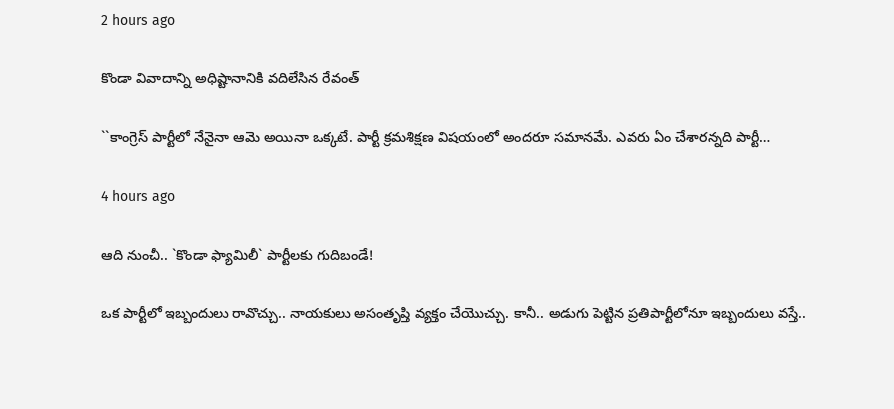2 hours ago

కొండా వివాదాన్ని అధిష్టానానికి వదిలేసిన రేవంత్

``కాంగ్రెస్ పార్టీలో నేనైనా ఆమె అయినా ఒక్క‌టే. పార్టీ క్ర‌మ‌శిక్ష‌ణ విష‌యంలో అంద‌రూ స‌మాన‌మే. ఎవ‌రు ఏం చేశార‌న్న‌ది పార్టీ…

4 hours ago

ఆది నుంచీ.. `కొండా ఫ్యామిలీ` పార్టీల‌కు గుదిబండే!

ఒక పార్టీలో ఇబ్బందులు రావొచ్చు.. నాయ‌కులు అసంతృప్తి వ్య‌క్తం చేయొచ్చు. కానీ.. అడుగు పెట్టిన ప్ర‌తిపార్టీలోనూ ఇబ్బందులు వ‌స్తే..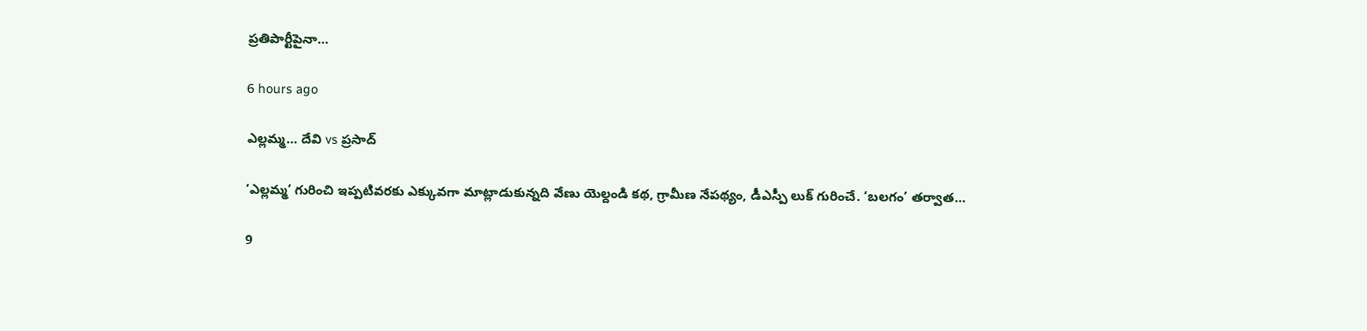ప్ర‌తిపార్టీపైనా…

6 hours ago

ఎల్లమ్మ… దేవి vs ప్రసాద్

‘ఎల్లమ్మ’ గురించి ఇప్పటివరకు ఎక్కువగా మాట్లాడుకున్నది వేణు యెల్దండి కథ, గ్రామీణ నేపథ్యం, డీఎస్పీ లుక్ గురించే. ‘బలగం’ తర్వాత…

9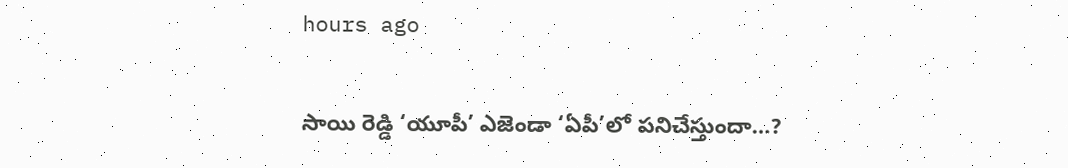hours ago

సాయి రెడ్డి ‘యూపీ’ ఎజెండా ‘ఏపీ’లో పనిచేస్తుందా…?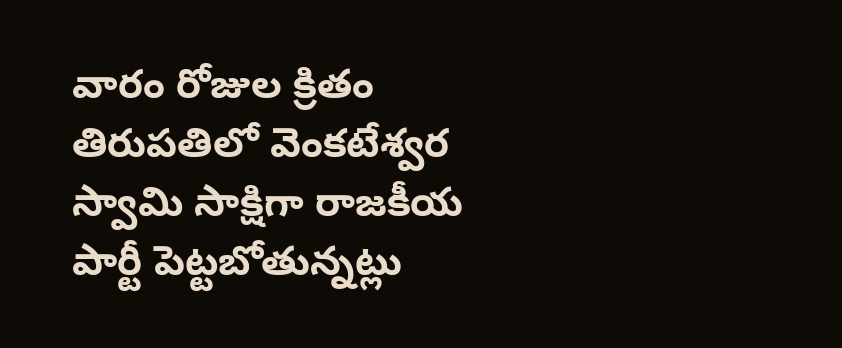వారం రోజుల క్రితం తిరుపతిలో వెంకటేశ్వర స్వామి సాక్షిగా రాజకీయ పార్టీ పెట్టబోతున్నట్లు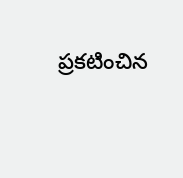ప్రకటించిన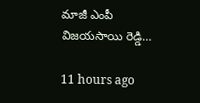మాజీ ఎంపీ విజయసాయి రెడ్డి…

11 hours ago